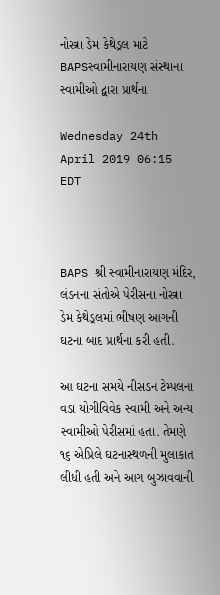નોસ્ત્રા ડેમ કેથેડ્રલ માટે BAPSસ્વામીનારાયણ સંસ્થાના સ્વામીઓ દ્વારા પ્રાર્થના

Wednesday 24th April 2019 06:15 EDT



BAPS શ્રી સ્વામીનારાયણ મંદિર, લંડનના સંતોએ પેરીસના નોસ્ત્રા ડેમ કેથેડ્રલમાં ભીષણ આગની ઘટના બાદ પ્રાર્થના કરી હતી.

આ ઘટના સમયે નીસડન ટેમ્પલના વડા યોગીવિવેક સ્વામી અને અન્ય સ્વામીઓ પેરીસમાં હતા. તેમણે ૧૬ એપ્રિલે ઘટનાસ્થળની મુલાકાત લીધી હતી અને આગ બુઝાવવાની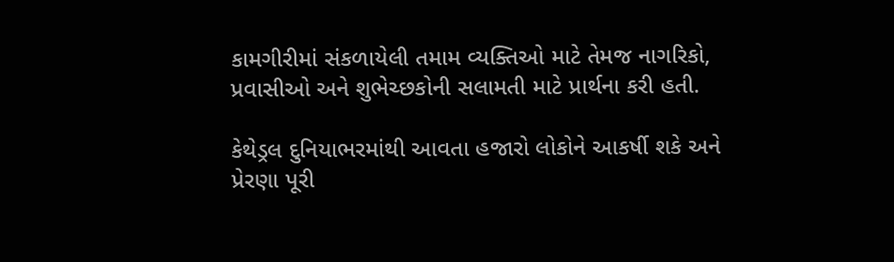કામગીરીમાં સંકળાયેલી તમામ વ્યક્તિઓ માટે તેમજ નાગરિકો, પ્રવાસીઓ અને શુભેચ્છકોની સલામતી માટે પ્રાર્થના કરી હતી.

કેથેડ્રલ દુનિયાભરમાંથી આવતા હજારો લોકોને આકર્ષી શકે અને પ્રેરણા પૂરી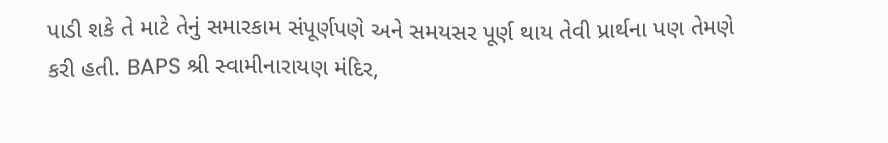પાડી શકે તે માટે તેનું સમારકામ સંપૂર્ણપણે અને સમયસર પૂર્ણ થાય તેવી પ્રાર્થના પણ તેમણે કરી હતી. BAPS શ્રી સ્વામીનારાયણ મંદિર,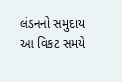લંડનનો સમુદાય આ વિકટ સમયે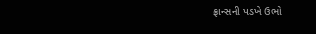ફ્રાન્સની પડખે ઉભો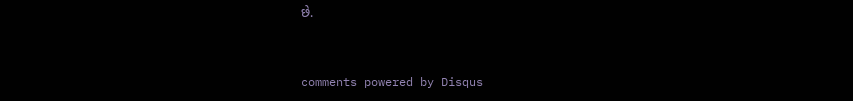છે.


comments powered by Disqus